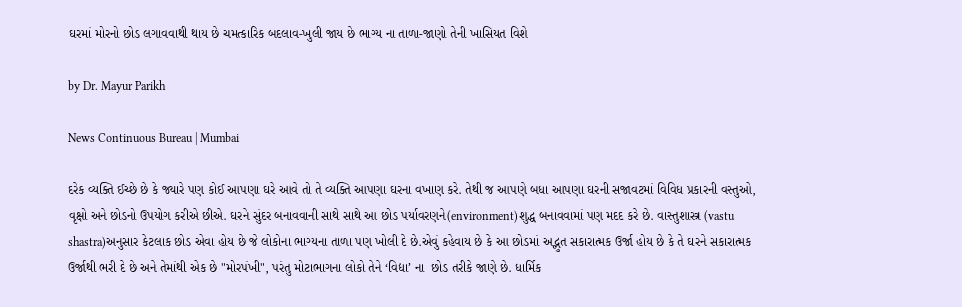ઘરમાં મોરનો છોડ લગાવવાથી થાય છે ચમત્કારિક બદલાવ-ખુલી જાય છે ભાગ્ય ના તાળા-જાણો તેની ખાસિયત વિશે

by Dr. Mayur Parikh

News Continuous Bureau | Mumbai

દરેક વ્યક્તિ ઈચ્છે છે કે જ્યારે પણ કોઈ આપણા ઘરે આવે તો તે વ્યક્તિ આપણા ઘરના વખાણ કરે. તેથી જ આપણે બધા આપણા ઘરની સજાવટમાં વિવિધ પ્રકારની વસ્તુઓ, વૃક્ષો અને છોડનો ઉપયોગ કરીએ છીએ. ઘરને સુંદર બનાવવાની સાથે સાથે આ છોડ પર્યાવરણને(environment)શુદ્ધ બનાવવામાં પણ મદદ કરે છે. વાસ્તુશાસ્ત્ર (vastu shastra)અનુસાર કેટલાક છોડ એવા હોય છે જે લોકોના ભાગ્યના તાળા પણ ખોલી દે છે.એવું કહેવાય છે કે આ છોડમાં અદ્ભુત સકારાત્મક ઉર્જા હોય છે કે તે ઘરને સકારાત્મક ઉર્જાથી ભરી દે છે અને તેમાંથી એક છે "મોરપંખી", પરંતુ મોટાભાગના લોકો તેને ‘વિદ્યા’ ના  છોડ તરીકે જાણે છે. ધાર્મિક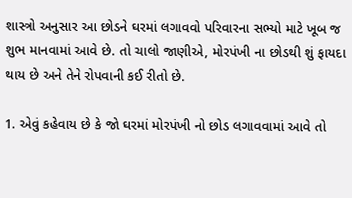શાસ્ત્રો અનુસાર આ છોડને ઘરમાં લગાવવો પરિવારના સભ્યો માટે ખૂબ જ શુભ માનવામાં આવે છે. તો ચાલો જાણીએ, મોરપંખી ના છોડથી શું ફાયદા થાય છે અને તેને રોપવાની કઈ રીતો છે.

1. એવું કહેવાય છે કે જો ઘરમાં મોરપંખી નો છોડ લગાવવામાં આવે તો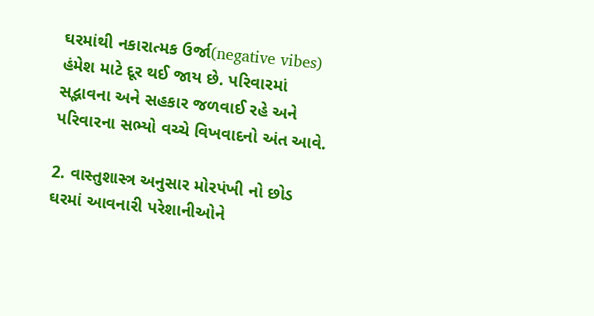ઘરમાંથી નકારાત્મક ઉર્જા(negative vibes) હંમેશ માટે દૂર થઈ જાય છે. પરિવારમાં સદ્ભાવના અને સહકાર જળવાઈ રહે અને પરિવારના સભ્યો વચ્ચે વિખવાદનો અંત આવે.

2. વાસ્તુશાસ્ત્ર અનુસાર મોરપંખી નો છોડ ઘરમાં આવનારી પરેશાનીઓને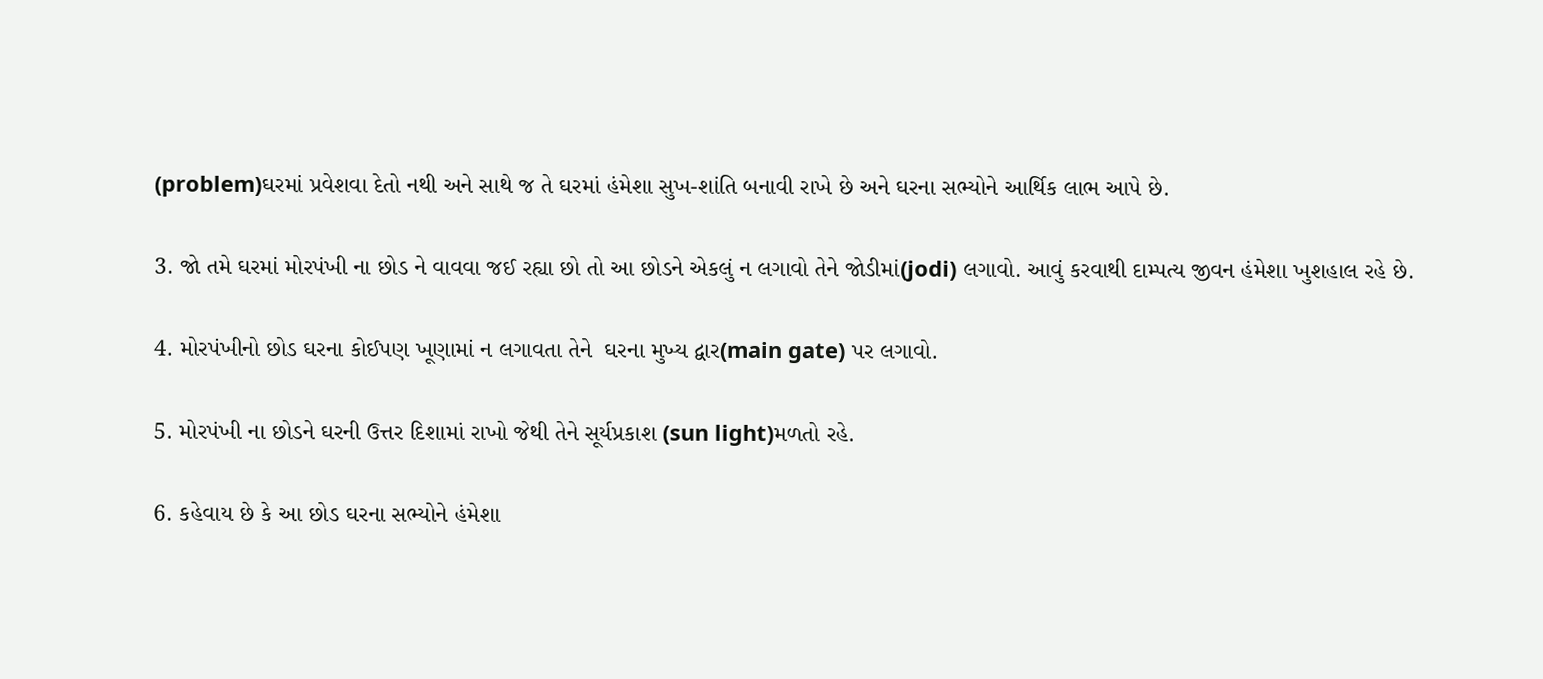(problem)ઘરમાં પ્રવેશવા દેતો નથી અને સાથે જ તે ઘરમાં હંમેશા સુખ-શાંતિ બનાવી રાખે છે અને ઘરના સભ્યોને આર્થિક લાભ આપે છે.

3. જો તમે ઘરમાં મોરપંખી ના છોડ ને વાવવા જઈ રહ્યા છો તો આ છોડને એકલું ન લગાવો તેને જોડીમાં(jodi) લગાવો. આવું કરવાથી દામ્પત્ય જીવન હંમેશા ખુશહાલ રહે છે.

4. મોરપંખીનો છોડ ઘરના કોઈપણ ખૂણામાં ન લગાવતા તેને  ઘરના મુખ્ય દ્વાર(main gate) પર લગાવો.

5. મોરપંખી ના છોડને ઘરની ઉત્તર દિશામાં રાખો જેથી તેને સૂર્યપ્રકાશ (sun light)મળતો રહે.

6. કહેવાય છે કે આ છોડ ઘરના સભ્યોને હંમેશા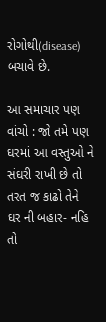રોગોથી(disease) બચાવે છે.

આ સમાચાર પણ વાંચો : જો તમે પણ ઘરમાં આ વસ્તુઓ ને સંઘરી રાખી છે તો તરત જ કાઢો તેને ઘર ની બહાર- નહિ તો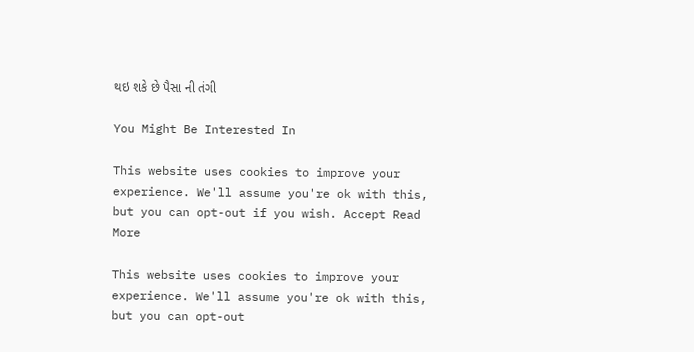થઇ શકે છે પૈસા ની તંગી

You Might Be Interested In

This website uses cookies to improve your experience. We'll assume you're ok with this, but you can opt-out if you wish. Accept Read More

This website uses cookies to improve your experience. We'll assume you're ok with this, but you can opt-out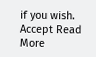if you wish. Accept Read More